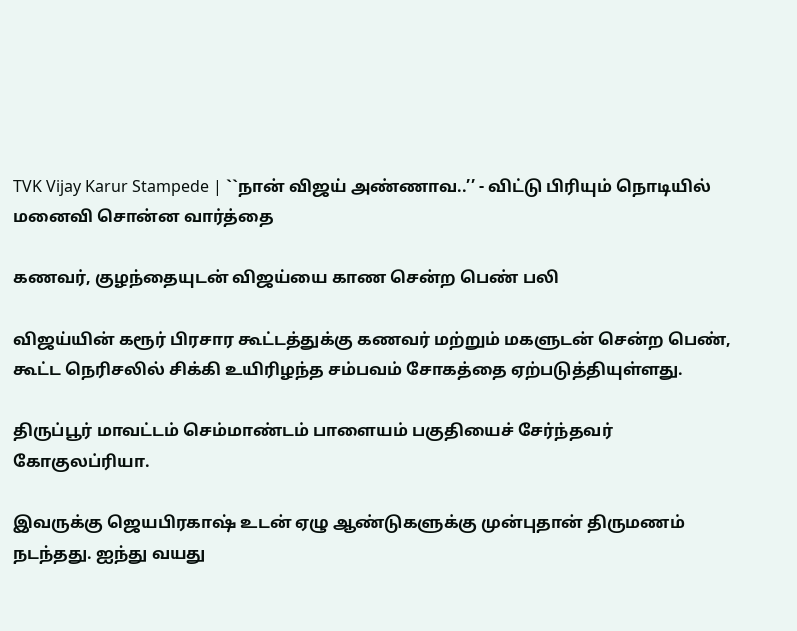TVK Vijay Karur Stampede | ``நான் விஜய் அண்ணாவ..’’ - விட்டு பிரியும் நொடியில் மனைவி சொன்ன வார்த்தை

கணவர், குழந்தையுடன் விஜய்யை காண சென்ற பெண் பலி

விஜய்யின் கரூர் பிரசார கூட்டத்துக்கு கணவர் மற்றும் மகளுடன் சென்ற பெண், கூட்ட நெரிசலில் சிக்கி உயிரிழந்த சம்பவம் சோகத்தை ஏற்படுத்தியுள்ளது.

திருப்பூர் மாவட்டம் செம்மாண்டம் பாளையம் பகுதியைச் சேர்ந்தவர் கோகுலப்ரியா.

இவருக்கு ஜெயபிரகாஷ் உடன் ஏழு ஆண்டுகளுக்கு முன்புதான் திருமணம் நடந்தது. ஐந்து வயது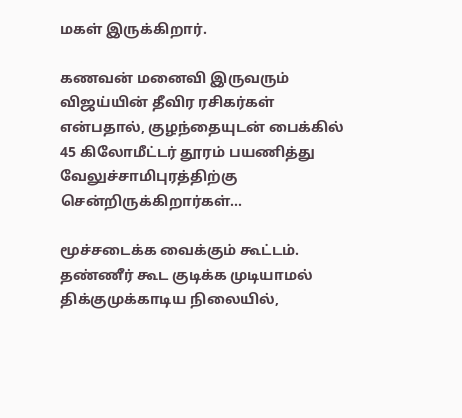மகள் இருக்கிறார்.

கணவன் மனைவி இருவரும் விஜய்யின் தீவிர ரசிகர்கள் என்பதால், குழந்தையுடன் பைக்கில் 45 கிலோமீட்டர் தூரம் பயணித்து வேலுச்சாமிபுரத்திற்கு சென்றிருக்கிறார்கள்...

மூச்சடைக்க வைக்கும் கூட்டம். தண்ணீர் கூட குடிக்க முடியாமல் திக்குமுக்காடிய நிலையில்,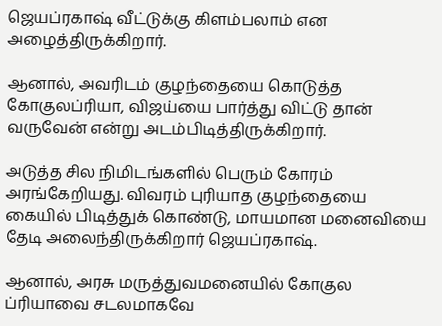ஜெயப்ரகாஷ் வீட்டுக்கு கிளம்பலாம் என அழைத்திருக்கிறார்.

ஆனால், அவரிடம் குழந்தையை கொடுத்த கோகுலப்ரியா, விஜய்யை பார்த்து விட்டு தான் வருவேன் என்று அடம்பிடித்திருக்கிறார்.

அடுத்த சில நிமிடங்களில் பெரும் கோரம் அரங்கேறியது. விவரம் புரியாத குழந்தையை கையில் பிடித்துக் கொண்டு, மாயமான மனைவியை தேடி அலைந்திருக்கிறார் ஜெயப்ரகாஷ்.

ஆனால், அரசு மருத்துவமனையில் கோகுல ப்ரியாவை சடலமாகவே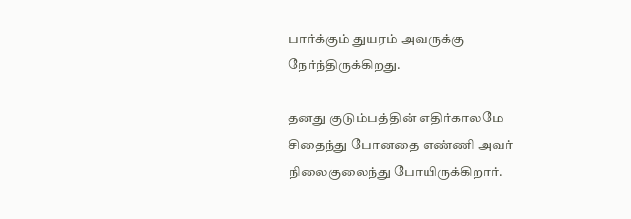பார்க்கும் துயரம் அவருக்கு நேர்ந்திருக்கிறது.

தனது குடும்பத்தின் எதிர்காலமே சிதைந்து போனதை எண்ணி அவர் நிலைகுலைந்து போயிருக்கிறார்.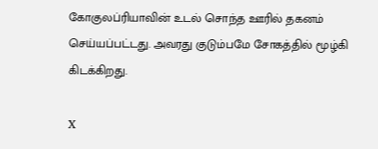கோகுலப்ரியாவின் உடல் சொந்த ஊரில் தகனம் செய்யப்பட்டது. அவரது குடும்பமே சோகத்தில் மூழ்கி கிடக்கிறது.

X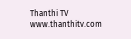Thanthi TV
www.thanthitv.com